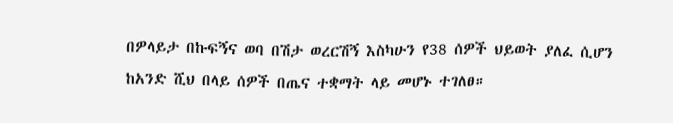በዎላይታ በኩፍኝና ወባ በሽታ ወረርሽኝ እስካሁን የ38 ሰዎች ህይወት ያለፈ ሲሆን ከአንድ ሺህ በላይ ሰዎች በጤና ተቋማት ላይ መሆኑ ተገለፀ።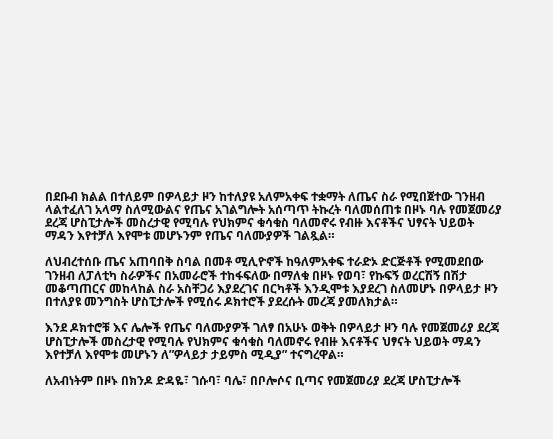በደቡብ ክልል በተለይም በዎላይታ ዞን ከተለያዩ አለምአቀፍ ተቋማት ለጤና ስራ የሚበጀተው ገንዘብ ላልተፈለገ አላማ ስለሚውልና የጤና አገልግሎት አሰጣጥ ትኩረት ባለመሰጠቱ በዞኑ ባሉ የመጀመሪያ ደረጃ ሆስፒታሎች መስረታዊ የሚባሉ የህክምና ቁሳቁስ ባለመኖሩ የብዙ እናቶችና ህፃናት ህይወት ማዳን እየተቻለ እየሞቱ መሆኑንም የጤና ባለሙያዎች ገልጿል።

ለህብረተሰቡ ጤና አጠባበቅ ስባል በመቶ ሚሊዮኖች ከዓለምአቀፍ ተራድኦ ድርጅቶች የሚመደበው ገንዘብ ለፓለቲካ ስራዎችና በአመራሮች ተከፋፍለው በማለቁ በዞኑ የወባ፣ የኩፍኝ ወረርሽኝ በሽታ መቆጣጠርና መከላከል ስራ አስቸጋሪ እያደረገና በርካቶች እንዲሞቱ እያደረገ ስለመሆኑ በዎላይታ ዞን በተለያዩ መንግስት ሆስፒታሎች የሚሰሩ ዶክተሮች ያደረሱት መረጃ ያመለክታል።

እንደ ዶክተሮቹ እና ሌሎች የጤና ባለሙያዎች ገለፃ በአሁኑ ወቅት በዎላይታ ዞን ባሉ የመጀመሪያ ደረጃ ሆስፒታሎች መስረታዊ የሚባሉ የህክምና ቁሳቁስ ባለመኖሩ የብዙ እናቶችና ህፃናት ህይወት ማዳን እየተቻለ እየሞቱ መሆኑን ለ”ዎላይታ ታይምስ ሚዲያ” ተናግረዋል።

ለአብነትም በዞኑ በክንዶ ድዳዬ፣ ገሱባ፣ ባሌ፣ በቦሎሶና ቢጣና የመጀመሪያ ደረጃ ሆስፒታሎች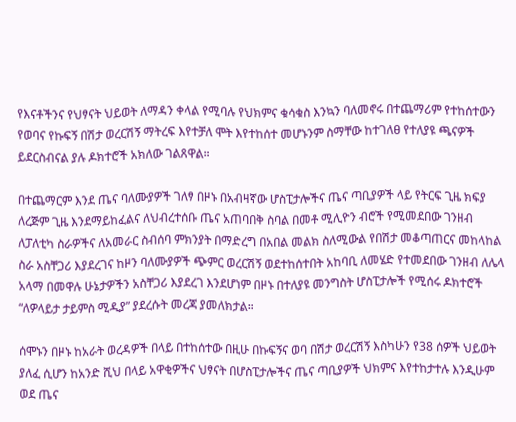የእናቶችንና የህፃናት ህይወት ለማዳን ቀላል የሚባሉ የህክምና ቁሳቁስ እንኳን ባለመኖሩ በተጨማሪም የተከሰተውን የወባና የኩፍኝ በሽታ ወረርሽኝ ማትረፍ እየተቻለ ሞት እየተከሰተ መሆኑንም ስማቸው ከተገለፀ የተለያዩ ጫናዎች ይደርስብናል ያሉ ዶክተሮች አክለው ገልጸዋል።

በተጨማርም እንደ ጤና ባለሙያዎች ገለፃ በዞኑ በአብዛኛው ሆስፒታሎችና ጤና ጣቢያዎች ላይ የትርፍ ጊዜ ክፍያ ለረጅም ጊዜ እንደማይከፈልና ለህብረተሰቡ ጤና አጠባበቅ ስባል በመቶ ሚሊዮን ብሮች የሚመደበው ገንዘብ ለፓለቲካ ስራዎችና ለአመራር ስብሰባ ምክንያት በማድረግ በአበል መልክ ስለሚውል የበሽታ መቆጣጠርና መከላከል ስራ አስቸጋሪ እያደረገና ከዞን ባለሙያዎች ጭምር ወረርሽኝ ወደተከሰተበት አከባቢ ለመሄድ የተመደበው ገንዘብ ለሌላ አላማ በመዋሉ ሁኔታዎችን አስቸጋሪ እያደረገ እንደሆነም በዞኑ በተለያዩ መንግስት ሆስፒታሎች የሚሰሩ ዶክተሮች “ለዎላይታ ታይምስ ሚዲያ” ያደረሱት መረጃ ያመለክታል።

ሰሞኑን በዞኑ ከአራት ወረዳዎች በላይ በተከሰተው በዚሁ በኩፍኝና ወባ በሽታ ወረርሽኝ እስካሁን የ38 ሰዎች ህይወት ያለፈ ሲሆን ከአንድ ሺህ በላይ አዋቂዎችና ህፃናት በሆስፒታሎችና ጤና ጣቢያዎች ህክምና እየተከታተሉ እንዲሁም ወደ ጤና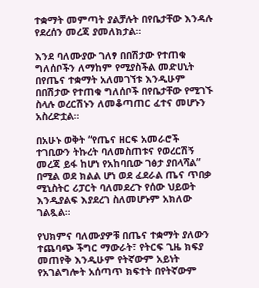ተቋማት መምጣት ያልቻሉት በየቤታቸው እንዳሉ የደረሰን መረጃ ያመለክታል።

እንደ ባለሙያው ገለፃ በበሽታው የተጠቁ ግለሰቦችን ለማከም የሚያስችል መድሀኒት በየጤና ተቋማት አለመገኘቱ እንዲሁም በበሽታው የተጠቁ ግለሰቦች በየቤታቸው የሚገኙ ስላሉ ወረርሽኑን ለመቆጣጠር ፈተና መሆኑን አስረድቷል።

በአሁኑ ወቅት “የጤና ዘርፍ አመራሮች ተገቢውን ትኩረት ባለመስጠቱና የወረርሽኝ መረጃ ይፋ ከሆነ የአከባቢው ገፅታ ያበላሻል” በሚል ወደ ክልል ሆነ ወደ ፈደራል ጤና ጥበቃ ሚኒስትር ሪፓርት ባለመደረጉ የሰው ህይወት እንዲያልፍ እያደረገ ስለመሆኑም አክለው ገልጿል።

የህክምና ባለሙያዎቹ በጤና ተቋማት ያለውን ተጨባጭ ችግር ማውራት፣ የትርፍ ጊዜ ክፍያ መጠየቅ እንዲሁም የትኛውም አይነት የአገልግሎት አሰጣጥ ክፍተት በየትኛውም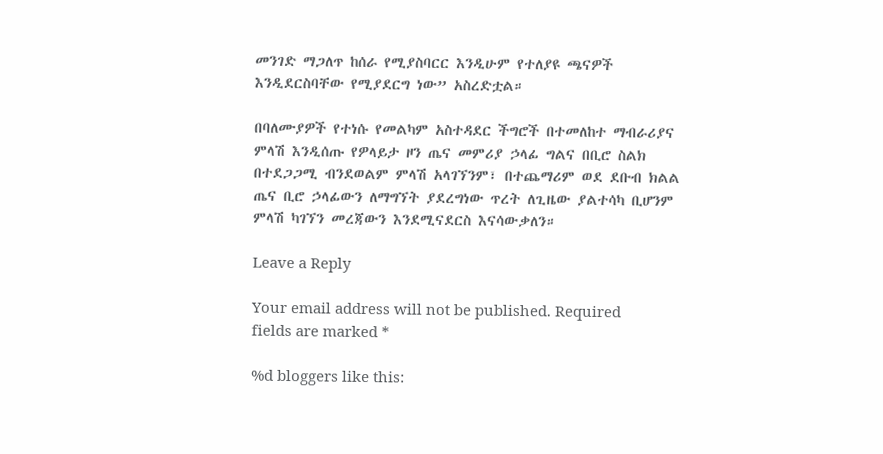መንገድ ማጋለጥ ከሰራ የሚያስባርር እንዲሁም የተለያዩ ጫናዎች እንዲደርስባቸው የሚያደርግ ነው” አስረድቷል።

በባለሙያዎች የተነሱ የመልካም አስተዳደር ችግሮች በተመለከተ ማብራሪያና ምላሽ እንዲሰጡ የዎላይታ ዞን ጤና መምሪያ ኃላፊ ግልና በቢሮ ስልክ በተደጋጋሚ ብንደወልም ምላሽ አላገኘንም፣ በተጨማሪም ወደ ደቡብ ክልል ጤና ቢሮ ኃላፊውን ለማግኘት ያደረግነው ጥረት ለጊዜው ያልተሳካ ቢሆንም ምላሽ ካገኘን መረጃውን እንደሚናደርስ እናሳውቃለን።

Leave a Reply

Your email address will not be published. Required fields are marked *

%d bloggers like this: